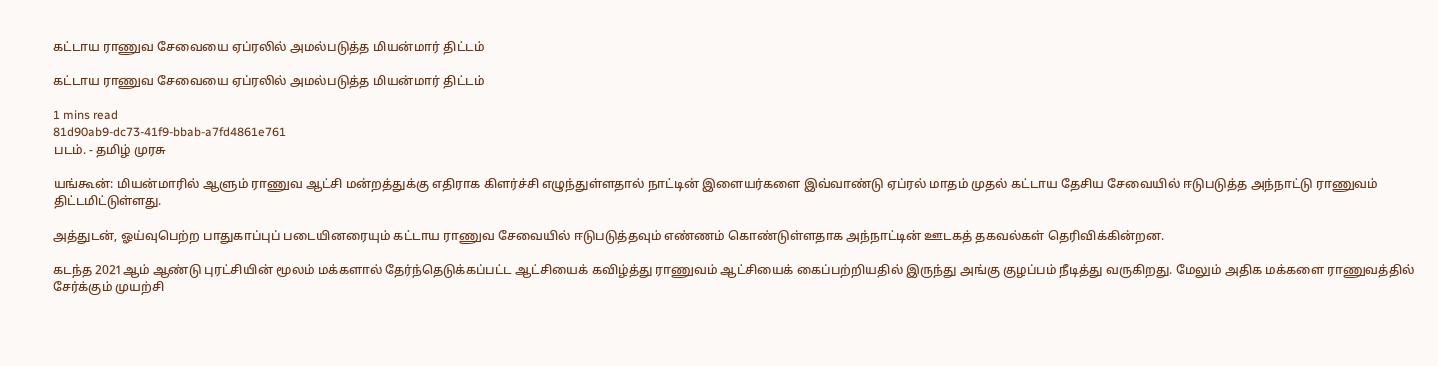கட்டாய ராணுவ சேவையை ஏப்ரலில் அமல்படுத்த மியன்மார் திட்டம்

கட்டாய ராணுவ சேவையை ஏப்ரலில் அமல்படுத்த மியன்மார் திட்டம்

1 mins read
81d90ab9-dc73-41f9-bbab-a7fd4861e761
படம். - தமிழ் முரசு

யங்கூன்: மியன்மாரில் ஆளும் ராணுவ ஆட்சி மன்றத்துக்கு எதிராக கிளர்ச்சி எழுந்துள்ளதால் நாட்டின் இளையர்களை இவ்வாண்டு ஏப்ரல் மாதம் முதல் கட்டாய தேசிய சேவையில் ஈடுபடுத்த அந்நாட்டு ராணுவம் திட்டமிட்டுள்ளது.

அத்துடன், ஓய்வுபெற்ற பாதுகாப்புப் படையினரையும் கட்டாய ராணுவ சேவையில் ஈடுபடுத்தவும் எண்ணம் கொண்டுள்ளதாக அந்நாட்டின் ஊடகத் தகவல்கள் தெரிவிக்கின்றன.

கடந்த 2021ஆம் ஆண்டு புரட்சியின் மூலம் மக்களால் தேர்ந்தெடுக்கப்பட்ட ஆட்சியைக் கவிழ்த்து ராணுவம் ஆட்சியைக் கைப்பற்றியதில் இருந்து அங்கு குழப்பம் நீடித்து வருகிறது. மேலும் அதிக மக்களை ராணுவத்தில் சேர்க்கும் முயற்சி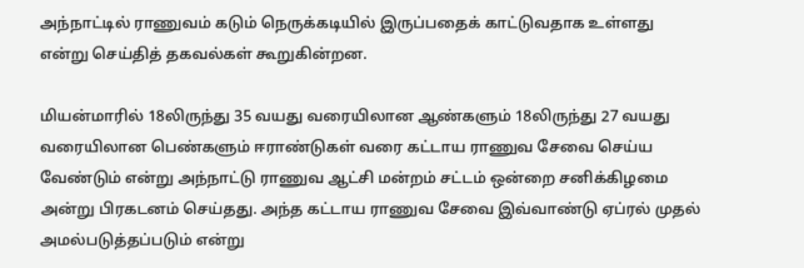அந்நாட்டில் ராணுவம் கடும் நெருக்கடியில் இருப்பதைக் காட்டுவதாக உள்ளது என்று செய்தித் தகவல்கள் கூறுகின்றன.

மியன்மாரில் 18லிருந்து 35 வயது வரையிலான ஆண்களும் 18லிருந்து 27 வயது வரையிலான பெண்களும் ஈராண்டுகள் வரை கட்டாய ராணுவ சேவை செய்ய வேண்டும் என்று அந்நாட்டு ராணுவ ஆட்சி மன்றம் சட்டம் ஒன்றை சனிக்கிழமை அன்று பிரகடனம் செய்தது. அந்த கட்டாய ராணுவ சேவை இவ்வாண்டு ஏப்ரல் முதல் அமல்படுத்தப்படும் என்று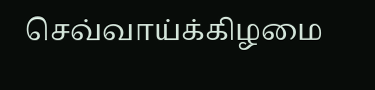செவ்வாய்க்கிழமை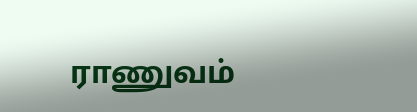ராணுவம்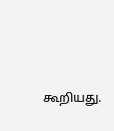கூறியது.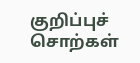குறிப்புச் சொற்கள்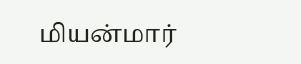மியன்மார்